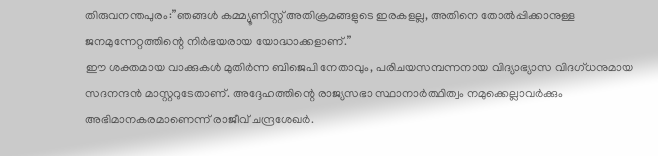തിരുവനന്തപുരം:”ഞങ്ങൾ കമ്മ്യൂണിസ്റ്റ് അതിക്രമങ്ങളുടെ ഇരകളല്ല, അതിനെ തോൽപ്പിക്കാനുള്ള ജനമുന്നേറ്റത്തിന്റെ നിർഭയരായ യോദ്ധാക്കളാണ്.”
ഈ ശക്തമായ വാക്കുകൾ മുതിർന്ന ബിജെപി നേതാവും, പരിചയസമ്പന്നനായ വിദ്യാഭ്യാസ വിദഗ്ധനുമായ സദനന്ദൻ മാസ്റ്ററുടേതാണ്. അദ്ദേഹത്തിന്റെ രാജ്യസഭാ സ്ഥാനാർത്ഥിത്വം നമുക്കെല്ലാവർക്കും അഭിമാനകരമാണെന്ന് രാജീവ് ചന്ദ്രശേഖർ.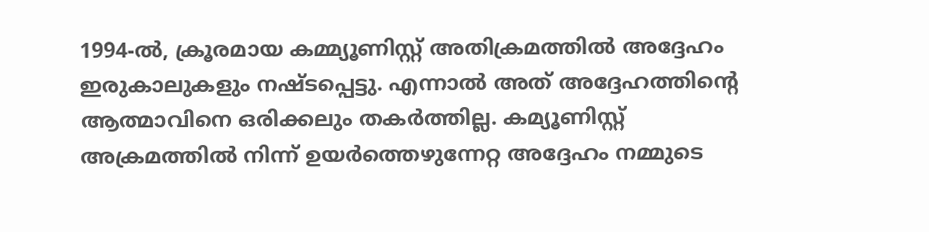1994-ൽ, ക്രൂരമായ കമ്മ്യൂണിസ്റ്റ് അതിക്രമത്തിൽ അദ്ദേഹം ഇരുകാലുകളും നഷ്ടപ്പെട്ടു. എന്നാൽ അത് അദ്ദേഹത്തിന്റെ ആത്മാവിനെ ഒരിക്കലും തകർത്തില്ല. കമ്യൂണിസ്റ്റ് അക്രമത്തിൽ നിന്ന് ഉയർത്തെഴുന്നേറ്റ അദ്ദേഹം നമ്മുടെ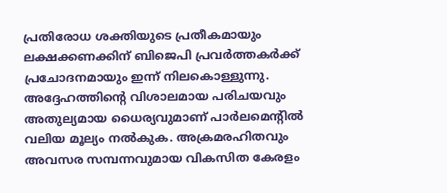പ്രതിരോധ ശക്തിയുടെ പ്രതീകമായും ലക്ഷക്കണക്കിന് ബിജെപി പ്രവർത്തകർക്ക് പ്രചോദനമായും ഇന്ന് നിലകൊള്ളുന്നു.
അദ്ദേഹത്തിന്റെ വിശാലമായ പരിചയവും അതുല്യമായ ധൈര്യവുമാണ് പാർലമെന്റിൽ വലിയ മൂല്യം നൽകുക. അക്രമരഹിതവും അവസര സമ്പന്നവുമായ വികസിത കേരളം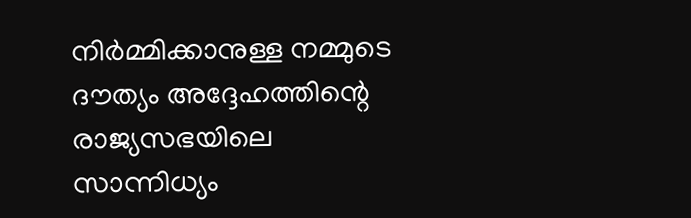നിർമ്മിക്കാനുള്ള നമ്മുടെ ദൗത്യം അദ്ദേഹത്തിന്റെ രാജ്യസഭയിലെ സാന്നിധ്യം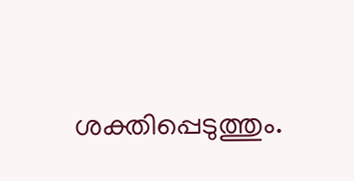ശക്തിപ്പെടുത്തും.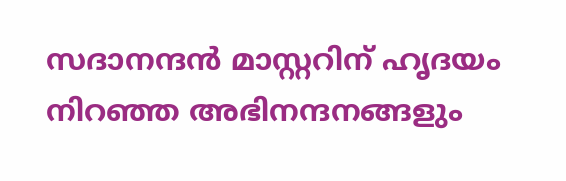സദാനന്ദൻ മാസ്റ്ററിന് ഹൃദയം നിറഞ്ഞ അഭിനന്ദനങ്ങളും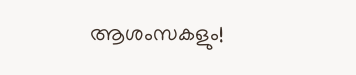ആശംസകളും!